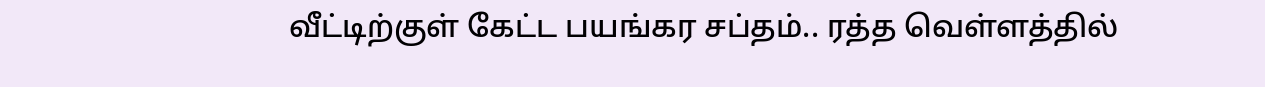வீட்டிற்குள் கேட்ட பயங்கர சப்தம்.. ரத்த வெள்ளத்தில்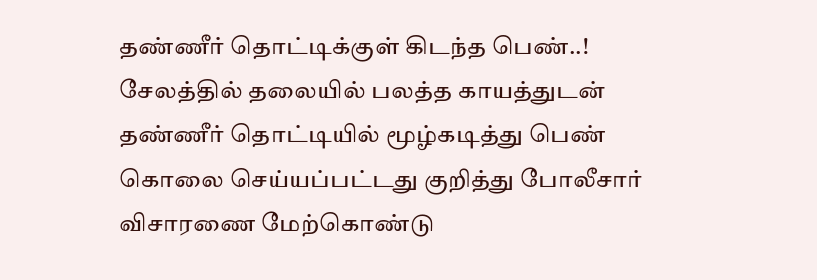தண்ணீர் தொட்டிக்குள் கிடந்த பெண்..!
சேலத்தில் தலையில் பலத்த காயத்துடன் தண்ணீர் தொட்டியில் மூழ்கடித்து பெண் கொலை செய்யப்பட்டது குறித்து போலீசார் விசாரணை மேற்கொண்டு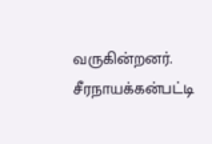வருகின்றனர். சீரநாயக்கன்பட்டி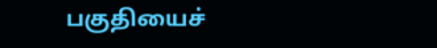பகுதியைச்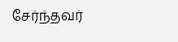சேர்ந்தவர்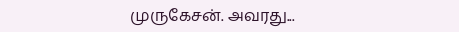முருகேசன். அவரது...